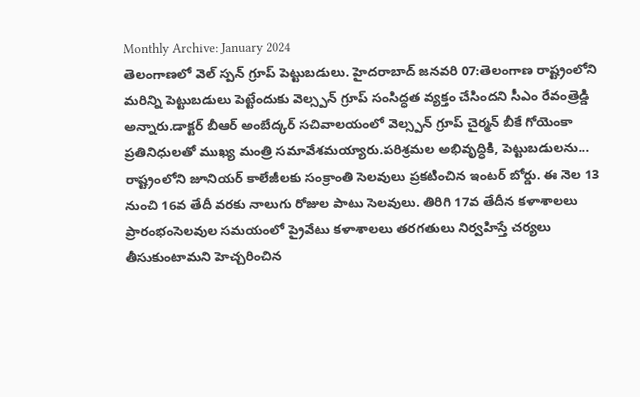Monthly Archive: January 2024
తెలంగాణలో వెల్ స్పన్ గ్రూప్ పెట్టుబడులు. హైదరాబాద్ జనవరి 07:తెలంగాణ రాష్ట్రంలోని మరిన్ని పెట్టుబడులు పెట్టేందుకు వెల్స్పన్ గ్రూప్ సంసిద్ధత వ్యక్తం చేసిందని సీఎం రేవంత్రెడ్డి అన్నారు.డాక్టర్ బీఆర్ అంబేద్కర్ సచివాలయంలో వెల్స్పన్ గ్రూప్ చైర్మన్ బీకే గోయెంకా ప్రతినిధులతో ముఖ్య మంత్రి సమావేశమయ్యారు.పరిశ్రమల అభివృద్ధికి, పెట్టుబడులను...
రాష్ట్రంలోని జూనియర్ కాలేజీలకు సంక్రాంతి సెలవులు ప్రకటించిన ఇంటర్ బోర్డు. ఈ నెల 13 నుంచి 16వ తేదీ వరకు నాలుగు రోజుల పాటు సెలవులు. తిరిగి 17వ తేదీన కళాశాలలు ప్రారంభంసెలవుల సమయంలో ప్రైవేటు కళాశాలలు తరగతులు నిర్వహిస్తే చర్యలు తీసుకుంటామని హెచ్చరించిన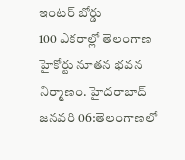ఇంటర్ బోర్డు
100 ఎకరాల్లో తెలంగాణ హైకోర్టు నూతన భవన నిర్మాణం. హైదరాబాద్ జనవరి 06:తెలంగాణలో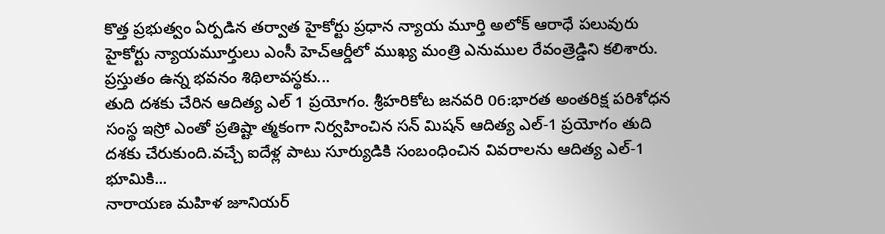కొత్త ప్రభుత్వం ఏర్పడిన తర్వాత హైకోర్టు ప్రధాన న్యాయ మూర్తి అలోక్ ఆరాధే పలువురు హైకోర్టు న్యాయమూర్తులు ఎంసీ హెచ్ఆర్డీలో ముఖ్య మంత్రి ఎనుముల రేవంత్రెడ్డిని కలిశారు. ప్రస్తుతం ఉన్న భవనం శిథిలావస్థకు...
తుది దశకు చేరిన ఆదిత్య ఎల్ 1 ప్రయోగం. శ్రీహరికోట జనవరి 06:భారత అంతరిక్ష పరిశోధన సంస్థ ఇస్రో ఎంతో ప్రతిష్టా త్మకంగా నిర్వహించిన సన్ మిషన్ ఆదిత్య ఎల్-1 ప్రయోగం తుది దశకు చేరుకుంది.వచ్చే ఐదేళ్ల పాటు సూర్యుడికి సంబంధించిన వివరాలను ఆదిత్య ఎల్-1 భూమికి...
నారాయణ మహిళ జూనియర్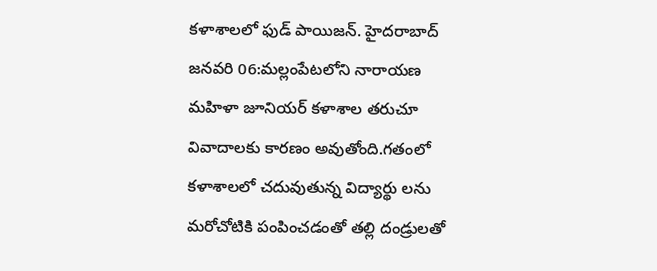కళాశాలలో ఫుడ్ పాయిజన్. హైదరాబాద్ జనవరి 06:మల్లంపేటలోని నారాయణ మహిళా జూనియర్ కళాశాల తరుచూ వివాదాలకు కారణం అవుతోంది.గతంలో కళాశాలలో చదువుతున్న విద్యార్థు లను మరోచోటికి పంపించడంతో తల్లి దండ్రులతో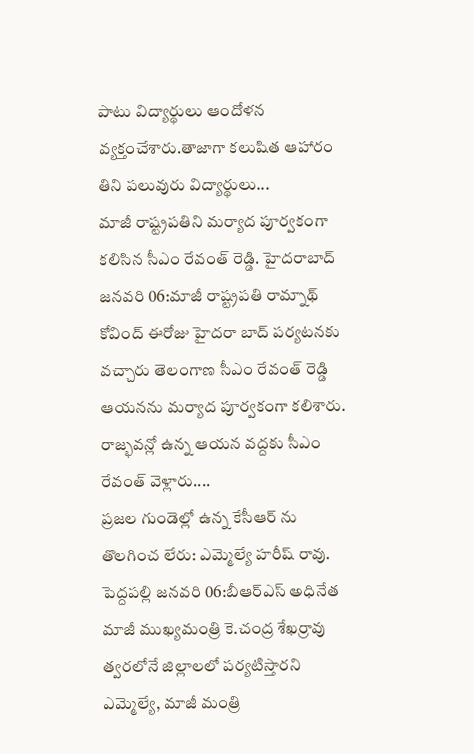పాటు విద్యార్థులు ఆందోళన వ్యక్తంచేశారు.తాజాగా కలుషిత ఆహారం తిని పలువురు విద్యార్థులు...
మాజీ రాష్ట్రపతిని మర్యాద పూర్వకంగా కలిసిన సీఎం రేవంత్ రెడ్డి. హైదరాబాద్ జనవరి 06:మాజీ రాష్ట్రపతి రామ్నాథ్ కోవింద్ ఈరోజు హైదరా బాద్ పర్యటనకు వచ్చారు తెలంగాణ సీఎం రేవంత్ రెడ్డి ఆయనను మర్యాద పూర్వకంగా కలిశారు. రాజ్భవన్లో ఉన్న ఆయన వద్దకు సీఎం రేవంత్ వెళ్లారు....
ప్రజల గుండెల్లో ఉన్న కేసీఆర్ ను తొలగించ లేరు: ఎమ్మెల్యే హరీష్ రావు. పెద్దపల్లి జనవరి 06:బీఆర్ఎస్ అధినేత మాజీ ముఖ్యమంత్రి కె.చంద్ర శేఖర్రావు త్వరలోనే జిల్లాలలో పర్యటిస్తారని ఎమ్మెల్యే, మాజీ మంత్రి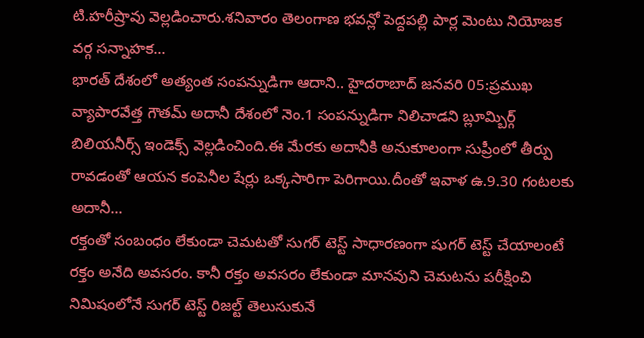టి.హరీష్రావు వెల్లడించారు.శనివారం తెలంగాణ భవన్లో పెద్దపల్లి పార్ల మెంటు నియోజక వర్గ సన్నాహక...
భారత్ దేశంలో అత్యంత సంపన్నుడిగా ఆదాని.. హైదరాబాద్ జనవరి 05:ప్రముఖ వ్యాపారవేత్త గౌతమ్ అదానీ దేశంలో నెం.1 సంపన్నుడిగా నిలిచాడని బ్లూమ్బిర్గ్ బిలియనీర్స్ ఇండెక్స్ వెల్లడించింది.ఈ మేరకు అదానీకి అనుకూలంగా సుప్రీంలో తీర్పు రావడంతో ఆయన కంపెనీల షేర్లు ఒక్కసారిగా పెరిగాయి.దీంతో ఇవాళ ఉ.9.30 గంటలకు అదానీ...
రక్తంతో సంబంధం లేకుండా చెమటతో సుగర్ టెస్ట్ సాధారణంగా షుగర్ టెస్ట్ చేయాలంటే రక్తం అనేది అవసరం. కానీ రక్తం అవసరం లేకుండా మానవుని చెమటను పరీక్షించి నిమిషంలోనే సుగర్ టెస్ట్ రిజల్ట్ తెలుసుకునే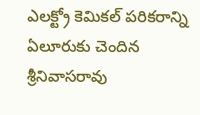ఎలక్ట్రో కెమికల్ పరికరాన్ని ఏలూరుకు చెందిన శ్రీనివాసరావు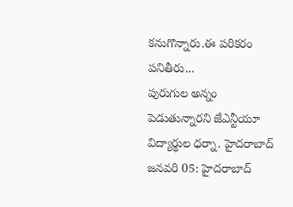కనుగొన్నారు.ఈ పరికరం పనితీరు...
పురుగుల అన్నం పెడుతున్నారని జేఎన్టీయూ విద్యార్థుల ధర్నా. హైదరాబాద్ జనవరి 05: హైదరాబాద్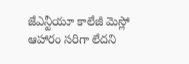జేఎన్టీయూ కాలేజీ మెస్లో ఆహారం సరిగా లేదని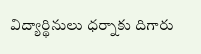విద్యార్థినులు ధర్నాకు దిగారు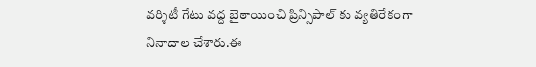వర్శిటీ గేటు వద్ద బైఠాయించి ప్రిన్సిపాల్ కు వ్యతిరేకంగా నినాదాల చేశారు.ఈ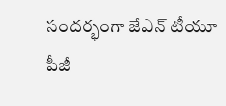సందర్భంగా జేఎన్ టీయూ పీజీ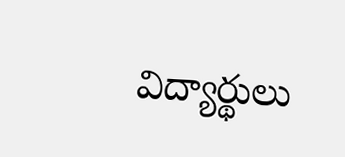విద్యార్థులు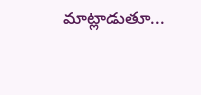మాట్లాడుతూ...